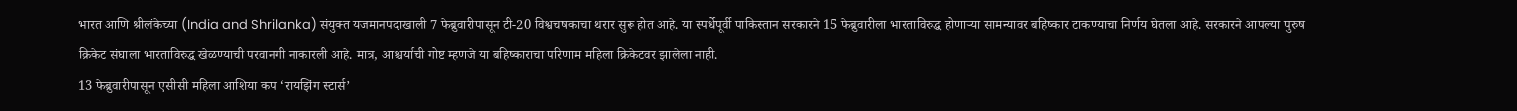भारत आणि श्रीलंकेच्या (India and Shrilanka) संयुक्त यजमानपदाखाली 7 फेब्रुवारीपासून टी-20 विश्वचषकाचा थरार सुरू होत आहे. या स्पर्धेपूर्वी पाकिस्तान सरकारने 15 फेब्रुवारीला भारताविरुद्ध होणाऱ्या सामन्यावर बहिष्कार टाकण्याचा निर्णय घेतला आहे. सरकारने आपल्या पुरुष क्रिकेट संघाला भारताविरुद्ध खेळण्याची परवानगी नाकारली आहे. मात्र, आश्चर्याची गोष्ट म्हणजे या बहिष्काराचा परिणाम महिला क्रिकेटवर झालेला नाही.
13 फेब्रुवारीपासून एसीसी महिला आशिया कप ‘रायझिंग स्टार्स’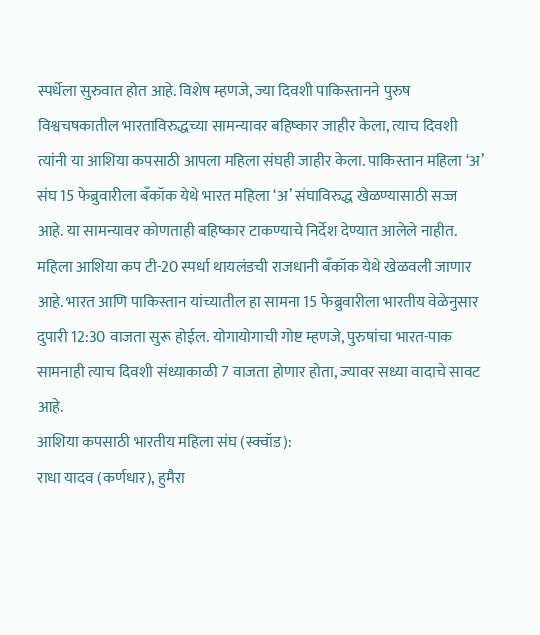स्पर्धेला सुरुवात होत आहे. विशेष म्हणजे, ज्या दिवशी पाकिस्तानने पुरुष विश्वचषकातील भारताविरुद्धच्या सामन्यावर बहिष्कार जाहीर केला, त्याच दिवशी त्यांनी या आशिया कपसाठी आपला महिला संघही जाहीर केला. पाकिस्तान महिला ‘अ’ संघ 15 फेब्रुवारीला बँकॉक येथे भारत महिला ‘अ’ संघाविरुद्ध खेळण्यासाठी सज्ज आहे. या सामन्यावर कोणताही बहिष्कार टाकण्याचे निर्देश देण्यात आलेले नाहीत.
महिला आशिया कप टी-20 स्पर्धा थायलंडची राजधानी बँकॉक येथे खेळवली जाणार आहे. भारत आणि पाकिस्तान यांच्यातील हा सामना 15 फेब्रुवारीला भारतीय वेळेनुसार दुपारी 12:30 वाजता सुरू होईल. योगायोगाची गोष्ट म्हणजे, पुरुषांचा भारत-पाक सामनाही त्याच दिवशी संध्याकाळी 7 वाजता होणार होता, ज्यावर सध्या वादाचे सावट आहे.
आशिया कपसाठी भारतीय महिला संघ (स्क्वॉड):
राधा यादव (कर्णधार), हुमैरा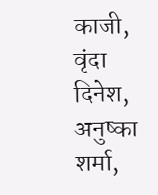काजी, वृंदा दिनेश, अनुष्का शर्मा,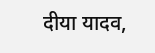दीया यादव,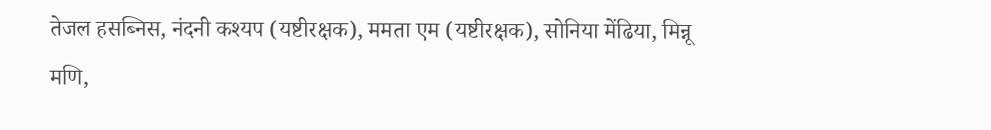तेजल हसब्निस, नंदनी कश्यप (यष्टीरक्षक), ममता एम (यष्टीरक्षक), सोनिया मेंढिया, मिन्नू मणि,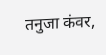तनुजा कंवर,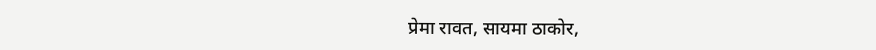प्रेमा रावत, सायमा ठाकोर,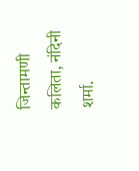जिन्तामणी कलिता, नंदिनी शर्मा.